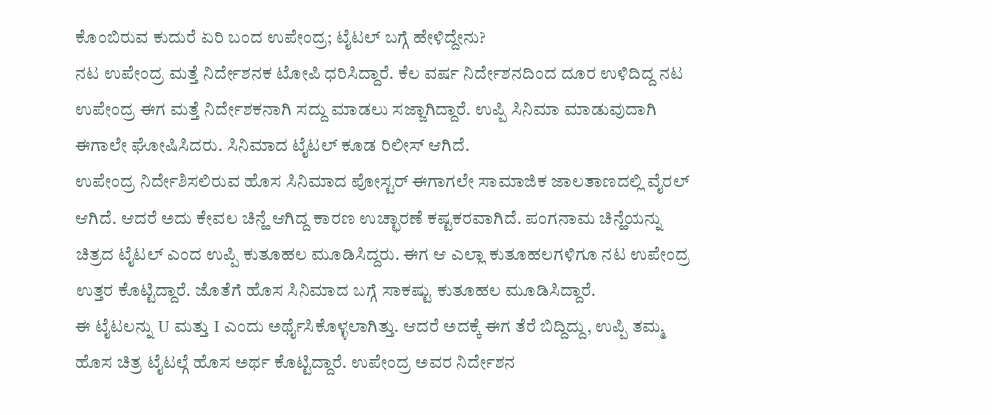ಕೊಂಬಿರುವ ಕುದುರೆ ಏರಿ ಬಂದ ಉಪೇಂದ್ರ; ಟೈಟಲ್ ಬಗ್ಗೆ ಹೇಳಿದ್ದೇನು?
ನಟ ಉಪೇಂದ್ರ ಮತ್ತೆ ನಿರ್ದೇಶನಕ ಟೋಪಿ ಧರಿಸಿದ್ದಾರೆ. ಕೆಲ ವರ್ಷ ನಿರ್ದೇಶನದಿಂದ ದೂರ ಉಳಿದಿದ್ದ ನಟ ಉಪೇಂದ್ರ ಈಗ ಮತ್ತೆ ನಿರ್ದೇಶಕನಾಗಿ ಸದ್ದು ಮಾಡಲು ಸಜ್ಜಾಗಿದ್ದಾರೆ. ಉಪ್ಪಿ ಸಿನಿಮಾ ಮಾಡುವುದಾಗಿ ಈಗಾಲೇ ಘೋಷಿಸಿದರು. ಸಿನಿಮಾದ ಟೈಟಲ್ ಕೂಡ ರಿಲೀಸ್ ಆಗಿದೆ.
ಉಪೇಂದ್ರ ನಿರ್ದೇಶಿಸಲಿರುವ ಹೊಸ ಸಿನಿಮಾದ ಪೋಸ್ಟರ್ ಈಗಾಗಲೇ ಸಾಮಾಜಿಕ ಜಾಲತಾಣದಲ್ಲಿ ವೈರಲ್ ಆಗಿದೆ. ಆದರೆ ಅದು ಕೇವಲ ಚಿನ್ಹೆ ಆಗಿದ್ದ ಕಾರಣ ಉಚ್ಛಾರಣೆ ಕಷ್ಟಕರವಾಗಿದೆ. ಪಂಗನಾಮ ಚಿನ್ಹೆಯನ್ನು ಚಿತ್ರದ ಟೈಟಲ್ ಎಂದ ಉಪ್ಪಿ ಕುತೂಹಲ ಮೂಡಿಸಿದ್ದರು. ಈಗ ಆ ಎಲ್ಲಾ ಕುತೂಹಲಗಳಿಗೂ ನಟ ಉಪೇಂದ್ರ ಉತ್ತರ ಕೊಟ್ಟಿದ್ದಾರೆ. ಜೊತೆಗೆ ಹೊಸ ಸಿನಿಮಾದ ಬಗ್ಗೆ ಸಾಕಷ್ಟು ಕುತೂಹಲ ಮೂಡಿಸಿದ್ದಾರೆ.
ಈ ಟೈಟಲನ್ನು U ಮತ್ತು I ಎಂದು ಅರ್ಥೈಸಿಕೊಳ್ಳಲಾಗಿತ್ತು. ಆದರೆ ಅದಕ್ಕೆ ಈಗ ತೆರೆ ಬಿದ್ದಿದ್ದು, ಉಪ್ಪಿ ತಮ್ಮ ಹೊಸ ಚಿತ್ರ ಟೈಟಲ್ಗೆ ಹೊಸ ಅರ್ಥ ಕೊಟ್ಟಿದ್ದಾರೆ. ಉಪೇಂದ್ರ ಅವರ ನಿರ್ದೇಶನ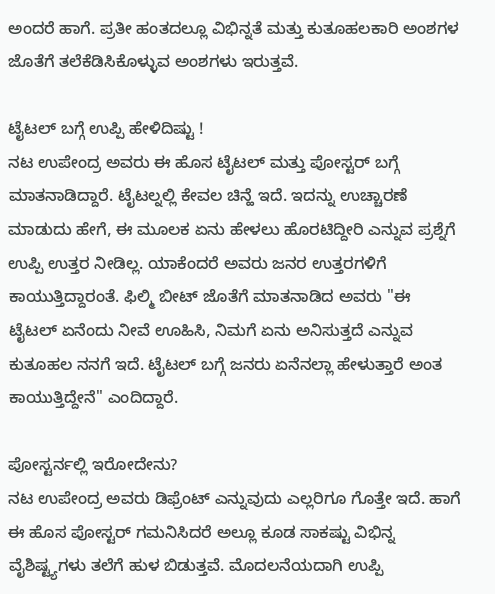ಅಂದರೆ ಹಾಗೆ. ಪ್ರತೀ ಹಂತದಲ್ಲೂ ವಿಭಿನ್ನತೆ ಮತ್ತು ಕುತೂಹಲಕಾರಿ ಅಂಶಗಳ ಜೊತೆಗೆ ತಲೆಕೆಡಿಸಿಕೊಳ್ಳುವ ಅಂಶಗಳು ಇರುತ್ತವೆ.

ಟೈಟಲ್ ಬಗ್ಗೆ ಉಪ್ಪಿ ಹೇಳಿದಿಷ್ಟು !
ನಟ ಉಪೇಂದ್ರ ಅವರು ಈ ಹೊಸ ಟೈಟಲ್ ಮತ್ತು ಪೋಸ್ಟರ್ ಬಗ್ಗೆ ಮಾತನಾಡಿದ್ದಾರೆ. ಟೈಟಲ್ನಲ್ಲಿ ಕೇವಲ ಚಿನ್ಹೆ ಇದೆ. ಇದನ್ನು ಉಚ್ಚಾರಣೆ ಮಾಡುದು ಹೇಗೆ, ಈ ಮೂಲಕ ಏನು ಹೇಳಲು ಹೊರಟಿದ್ದೀರಿ ಎನ್ನುವ ಪ್ರಶ್ನೆಗೆ ಉಪ್ಪಿ ಉತ್ತರ ನೀಡಿಲ್ಲ. ಯಾಕೆಂದರೆ ಅವರು ಜನರ ಉತ್ತರಗಳಿಗೆ ಕಾಯುತ್ತಿದ್ದಾರಂತೆ. ಫಿಲ್ಮಿ ಬೀಟ್ ಜೊತೆಗೆ ಮಾತನಾಡಿದ ಅವರು "ಈ ಟೈಟಲ್ ಏನೆಂದು ನೀವೆ ಊಹಿಸಿ, ನಿಮಗೆ ಏನು ಅನಿಸುತ್ತದೆ ಎನ್ನುವ ಕುತೂಹಲ ನನಗೆ ಇದೆ. ಟೈಟಲ್ ಬಗ್ಗೆ ಜನರು ಏನೆನಲ್ಲಾ ಹೇಳುತ್ತಾರೆ ಅಂತ ಕಾಯುತ್ತಿದ್ದೇನೆ" ಎಂದಿದ್ದಾರೆ.

ಪೋಸ್ಟರ್ನಲ್ಲಿ ಇರೋದೇನು?
ನಟ ಉಪೇಂದ್ರ ಅವರು ಡಿಫ್ರೆಂಟ್ ಎನ್ನುವುದು ಎಲ್ಲರಿಗೂ ಗೊತ್ತೇ ಇದೆ. ಹಾಗೆ ಈ ಹೊಸ ಪೋಸ್ಟರ್ ಗಮನಿಸಿದರೆ ಅಲ್ಲೂ ಕೂಡ ಸಾಕಷ್ಟು ವಿಭಿನ್ನ ವೈಶಿಷ್ಟ್ಯಗಳು ತಲೆಗೆ ಹುಳ ಬಿಡುತ್ತವೆ. ಮೊದಲನೆಯದಾಗಿ ಉಪ್ಪಿ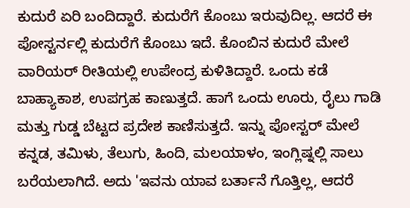ಕುದುರೆ ಏರಿ ಬಂದಿದ್ದಾರೆ. ಕುದುರೆಗೆ ಕೊಂಬು ಇರುವುದಿಲ್ಲ. ಆದರೆ ಈ ಪೋಸ್ಟರ್ನಲ್ಲಿ ಕುದುರೆಗೆ ಕೊಂಬು ಇದೆ. ಕೊಂಬಿನ ಕುದುರೆ ಮೇಲೆ ವಾರಿಯರ್ ರೀತಿಯಲ್ಲಿ ಉಪೇಂದ್ರ ಕುಳಿತಿದ್ದಾರೆ. ಒಂದು ಕಡೆ ಬಾಹ್ಯಾಕಾಶ, ಉಪಗ್ರಹ ಕಾಣುತ್ತದೆ. ಹಾಗೆ ಒಂದು ಊರು, ರೈಲು ಗಾಡಿ ಮತ್ತು ಗುಡ್ಡ ಬೆಟ್ಟದ ಪ್ರದೇಶ ಕಾಣಿಸುತ್ತದೆ. ಇನ್ನು ಪೋಸ್ಟರ್ ಮೇಲೆ ಕನ್ನಡ, ತಮಿಳು, ತೆಲುಗು, ಹಿಂದಿ, ಮಲಯಾಳಂ, ಇಂಗ್ಲಿಷ್ನಲ್ಲಿ ಸಾಲು ಬರೆಯಲಾಗಿದೆ. ಅದು 'ಇವನು ಯಾವ ಬರ್ತಾನೆ ಗೊತ್ತಿಲ್ಲ, ಆದರೆ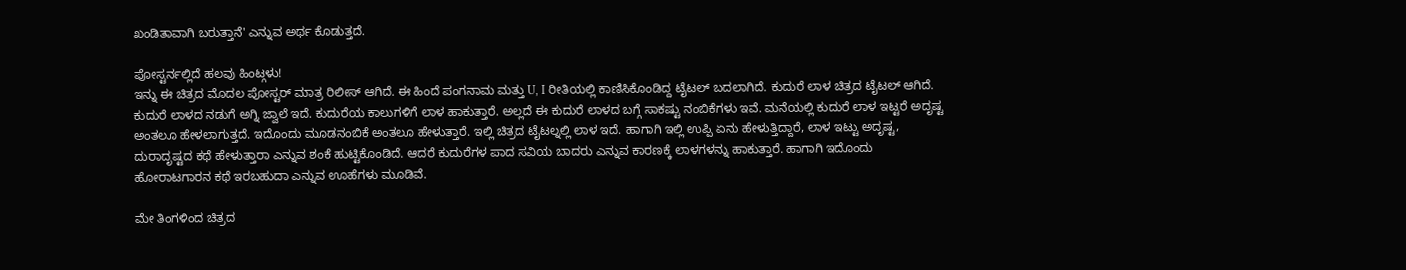ಖಂಡಿತಾವಾಗಿ ಬರುತ್ತಾನೆ' ಎನ್ನುವ ಅರ್ಥ ಕೊಡುತ್ತದೆ.

ಪೋಸ್ಟರ್ನಲ್ಲಿದೆ ಹಲವು ಹಿಂಟ್ಗಳು!
ಇನ್ನು ಈ ಚಿತ್ರದ ಮೊದಲ ಪೋಸ್ಟರ್ ಮಾತ್ರ ರಿಲೀಸ್ ಆಗಿದೆ. ಈ ಹಿಂದೆ ಪಂಗನಾಮ ಮತ್ತು U, I ರೀತಿಯಲ್ಲಿ ಕಾಣಿಸಿಕೊಂಡಿದ್ದ ಟೈಟಲ್ ಬದಲಾಗಿದೆ. ಕುದುರೆ ಲಾಳ ಚಿತ್ರದ ಟೈಟಲ್ ಆಗಿದೆ. ಕುದುರೆ ಲಾಳದ ನಡುಗೆ ಅಗ್ನಿ ಜ್ವಾಲೆ ಇದೆ. ಕುದುರೆಯ ಕಾಲುಗಳಿಗೆ ಲಾಳ ಹಾಕುತ್ತಾರೆ. ಅಲ್ಲದೆ ಈ ಕುದುರೆ ಲಾಳದ ಬಗ್ಗೆ ಸಾಕಷ್ಟು ನಂಬಿಕೆಗಳು ಇವೆ. ಮನೆಯಲ್ಲಿ ಕುದುರೆ ಲಾಳ ಇಟ್ಟರೆ ಅದೃಷ್ಟ ಅಂತಲೂ ಹೇಳಲಾಗುತ್ತದೆ. ಇದೊಂದು ಮೂಡನಂಬಿಕೆ ಅಂತಲೂ ಹೇಳುತ್ತಾರೆ. ಇಲ್ಲಿ ಚಿತ್ರದ ಟೈಟಲ್ನಲ್ಲಿ ಲಾಳ ಇದೆ. ಹಾಗಾಗಿ ಇಲ್ಲಿ ಉಪ್ಪಿ ಏನು ಹೇಳುತ್ತಿದ್ದಾರೆ, ಲಾಳ ಇಟ್ಟು ಅದೃಷ್ಟ, ದುರಾದೃಷ್ಟದ ಕಥೆ ಹೇಳುತ್ತಾರಾ ಎನ್ನುವ ಶಂಕೆ ಹುಟ್ಟಿಕೊಂಡಿದೆ. ಆದರೆ ಕುದುರೆಗಳ ಪಾದ ಸವಿಯ ಬಾದರು ಎನ್ನುವ ಕಾರಣಕ್ಕೆ ಲಾಳಗಳನ್ನು ಹಾಕುತ್ತಾರೆ. ಹಾಗಾಗಿ ಇದೊಂದು ಹೋರಾಟಗಾರನ ಕಥೆ ಇರಬಹುದಾ ಎನ್ನುವ ಊಹೆಗಳು ಮೂಡಿವೆ.

ಮೇ ತಿಂಗಳಿಂದ ಚಿತ್ರದ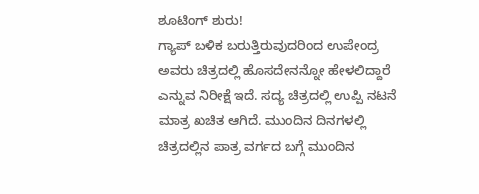ಶೂಟಿಂಗ್ ಶುರು!
ಗ್ಯಾಪ್ ಬಳಿಕ ಬರುತ್ತಿರುವುದರಿಂದ ಉಪೇಂದ್ರ ಅವರು ಚಿತ್ರದಲ್ಲಿ ಹೊಸದೇನನ್ನೋ ಹೇಳಲಿದ್ದಾರೆ ಎನ್ನುವ ನಿರೀಕ್ಷೆ ಇದೆ. ಸದ್ಯ ಚಿತ್ರದಲ್ಲಿ ಉಪ್ಪಿ ನಟನೆ ಮಾತ್ರ ಖಚಿತ ಆಗಿದೆ. ಮುಂದಿನ ದಿನಗಳಲ್ಲಿ ಚಿತ್ರದಲ್ಲಿನ ಪಾತ್ರ ವರ್ಗದ ಬಗ್ಗೆ ಮುಂದಿನ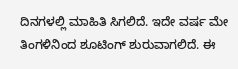ದಿನಗಳಲ್ಲಿ ಮಾಹಿತಿ ಸಿಗಲಿದೆ. ಇದೇ ವರ್ಷ ಮೇ ತಿಂಗಳಿನಿಂದ ಶೂಟಿಂಗ್ ಶುರುವಾಗಲಿದೆ. ಈ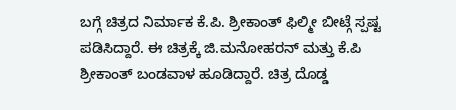ಬಗ್ಗೆ ಚಿತ್ರದ ನಿರ್ಮಾಕ ಕೆ.ಪಿ. ಶ್ರೀಕಾಂತ್ ಫಿಲ್ಮೀ ಬೀಟ್ಗೆ ಸ್ಪಷ್ಟ ಪಡಿಸಿದ್ದಾರೆ. ಈ ಚಿತ್ರಕ್ಕೆ ಜಿ.ಮನೋಹರನ್ ಮತ್ತು ಕೆ.ಪಿ ಶ್ರೀಕಾಂತ್ ಬಂಡವಾಳ ಹೂಡಿದ್ದಾರೆ. ಚಿತ್ರ ದೊಡ್ಡ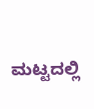ಮಟ್ಟದಲ್ಲಿ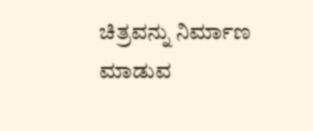ಚಿತ್ರವನ್ನು ನಿರ್ಮಾಣ ಮಾಡುವ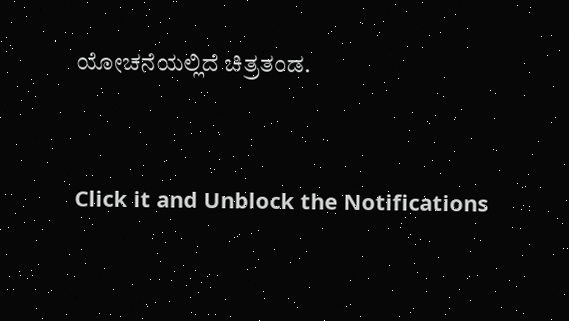ಯೋಚನೆಯಲ್ಲಿದೆ ಚಿತ್ರತಂಡ.


Click it and Unblock the Notifications